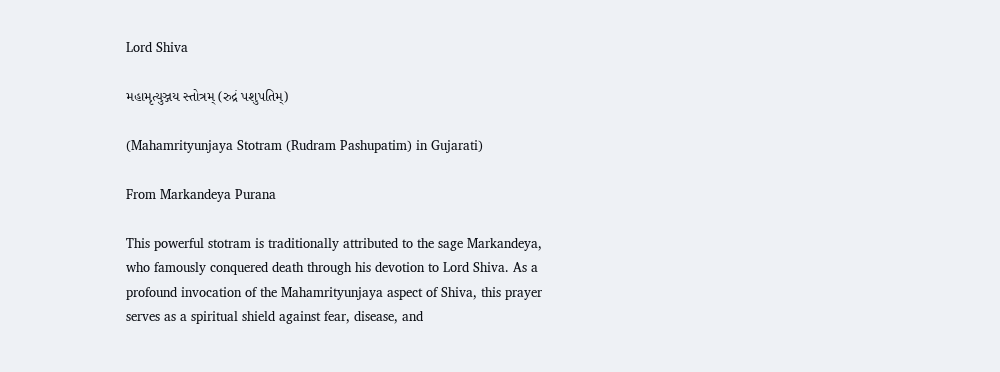Lord Shiva

મહામૃત્યુઞ્જય સ્તોત્રમ્ (રુદ્રં પશુપતિમ્)

(Mahamrityunjaya Stotram (Rudram Pashupatim) in Gujarati)

From Markandeya Purana

This powerful stotram is traditionally attributed to the sage Markandeya, who famously conquered death through his devotion to Lord Shiva. As a profound invocation of the Mahamrityunjaya aspect of Shiva, this prayer serves as a spiritual shield against fear, disease, and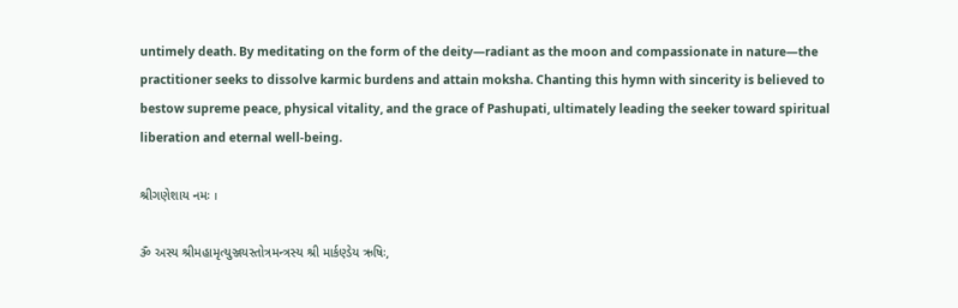untimely death. By meditating on the form of the deity—radiant as the moon and compassionate in nature—the practitioner seeks to dissolve karmic burdens and attain moksha. Chanting this hymn with sincerity is believed to bestow supreme peace, physical vitality, and the grace of Pashupati, ultimately leading the seeker toward spiritual liberation and eternal well-being.

શ્રીગણેશાય નમઃ ।

ૐ અસ્ય શ્રીમહામૃત્યુઞ્જયસ્તોત્રમન્ત્રસ્ય શ્રી માર્કણ્ડેય ઋષિઃ,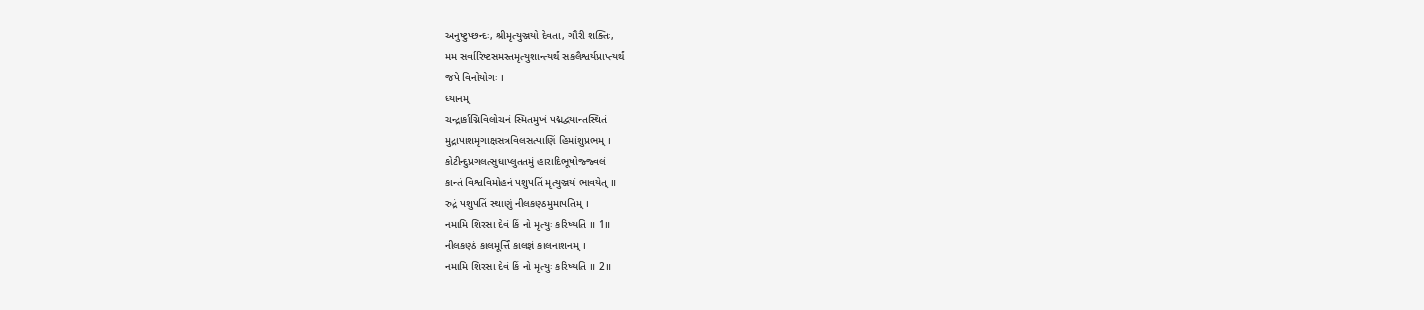અનુષ્ટુપ્છન્દઃ, શ્રીમૃત્યુઞ્જયો દેવતા, ગૌરી શક્તિઃ,
મમ સર્વારિષ્ટસમસ્તમૃત્યુશાન્ત્યર્થં સકલૈશ્વર્યપ્રાપ્ત્યર્થં
જપે વિનોયોગઃ ।
ધ્યાનમ્
ચન્દ્રાર્કાગ્નિવિલોચનં સ્મિતમુખં પદ્મદ્વયાન્તસ્થિતં
મુદ્રાપાશમૃગાક્ષસત્રવિલસત્પાણિં હિમાંશુપ્રભમ્ ।
કોટીન્દુપ્રગલત્સુધાપ્લુતતમું હારાદિભૂષોજ્જ્વલં
કાન્તં વિશ્વવિમોહનં પશુપતિં મૃત્યુઞ્જયં ભાવયેત્ ॥
રુદ્રં પશુપતિં સ્થાણું નીલકણ્ઠમુમાપતિમ્ ।
નમામિ શિરસા દેવં કિં નો મૃત્યુઃ કરિષ્યતિ ॥ 1॥
નીલકણ્ઠં કાલમૂર્ત્તિં કાલજ્ઞં કાલનાશનમ્ ।
નમામિ શિરસા દેવં કિં નો મૃત્યુઃ કરિષ્યતિ ॥ 2॥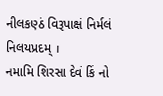નીલકણ્ઠં વિરૂપાક્ષં નિર્મલં નિલયપ્રદમ્ ।
નમામિ શિરસા દેવં કિં નો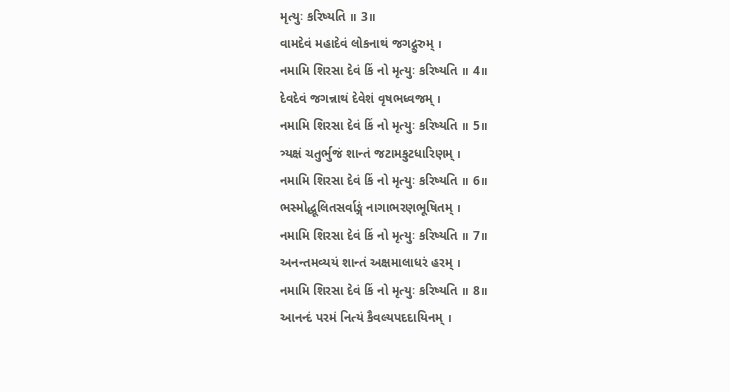મૃત્યુઃ કરિષ્યતિ ॥ 3॥
વામદેવં મહાદેવં લોકનાથં જગદ્ગુરુમ્ ।
નમામિ શિરસા દેવં કિં નો મૃત્યુઃ કરિષ્યતિ ॥ 4॥
દેવદેવં જગન્નાથં દેવેશં વૃષભધ્વજમ્ ।
નમામિ શિરસા દેવં કિં નો મૃત્યુઃ કરિષ્યતિ ॥ 5॥
ત્ર્યક્ષં ચતુર્ભુજં શાન્તં જટામકુટધારિણમ્ ।
નમામિ શિરસા દેવં કિં નો મૃત્યુઃ કરિષ્યતિ ॥ 6॥
ભસ્મોદ્ધૂલિતસર્વાઙ્ગં નાગાભરણભૂષિતમ્ ।
નમામિ શિરસા દેવં કિં નો મૃત્યુઃ કરિષ્યતિ ॥ 7॥
અનન્તમવ્યયં શાન્તં અક્ષમાલાધરં હરમ્ ।
નમામિ શિરસા દેવં કિં નો મૃત્યુઃ કરિષ્યતિ ॥ 8॥
આનન્દં પરમં નિત્યં કૈવલ્યપદદાયિનમ્ ।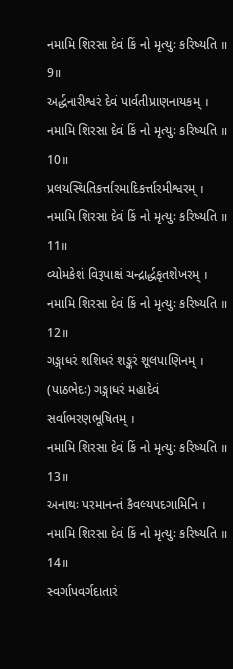નમામિ શિરસા દેવં કિં નો મૃત્યુઃ કરિષ્યતિ ॥ 9॥
અર્દ્ધનારીશ્વરં દેવં પાર્વતીપ્રાણનાયકમ્ ।
નમામિ શિરસા દેવં કિં નો મૃત્યુઃ કરિષ્યતિ ॥ 10॥
પ્રલયસ્થિતિકર્ત્તારમાદિકર્ત્તારમીશ્વરમ્ ।
નમામિ શિરસા દેવં કિં નો મૃત્યુઃ કરિષ્યતિ ॥ 11॥
વ્યોમકેશં વિરૂપાક્ષં ચન્દ્રાર્દ્ધકૃતશેખરમ્ ।
નમામિ શિરસા દેવં કિં નો મૃત્યુઃ કરિષ્યતિ ॥ 12॥
ગઙ્ગાધરં શશિધરં શઙ્કરં શૂલપાણિનમ્ ।
(પાઠભેદઃ) ગઙ્ગાધરં મહાદેવં સર્વાભરણભૂષિતમ્ ।
નમામિ શિરસા દેવં કિં નો મૃત્યુઃ કરિષ્યતિ ॥ 13॥
અનાથઃ પરમાનન્તં કૈવલ્યપદગામિનિ ।
નમામિ શિરસા દેવં કિં નો મૃત્યુઃ કરિષ્યતિ ॥ 14॥
સ્વર્ગાપવર્ગદાતારં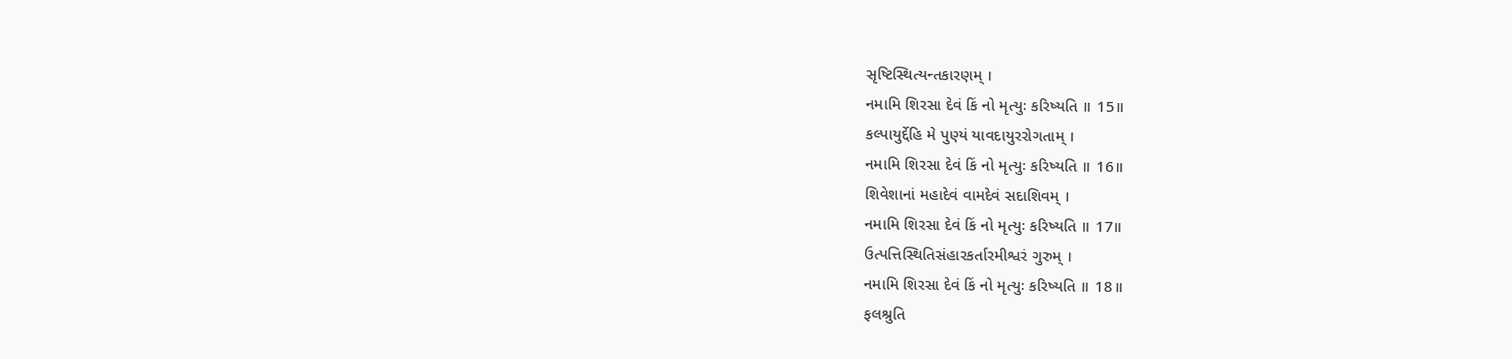સૃષ્ટિસ્થિત્યન્તકારણમ્ ।
નમામિ શિરસા દેવં કિં નો મૃત્યુઃ કરિષ્યતિ ॥ 15॥
કલ્પાયુર્દ્દેહિ મે પુણ્યં યાવદાયુરરોગતામ્ ।
નમામિ શિરસા દેવં કિં નો મૃત્યુઃ કરિષ્યતિ ॥ 16॥
શિવેશાનાં મહાદેવં વામદેવં સદાશિવમ્ ।
નમામિ શિરસા દેવં કિં નો મૃત્યુઃ કરિષ્યતિ ॥ 17॥
ઉત્પત્તિસ્થિતિસંહારકર્તારમીશ્વરં ગુરુમ્ ।
નમામિ શિરસા દેવં કિં નો મૃત્યુઃ કરિષ્યતિ ॥ 18॥
ફલશ્રુતિ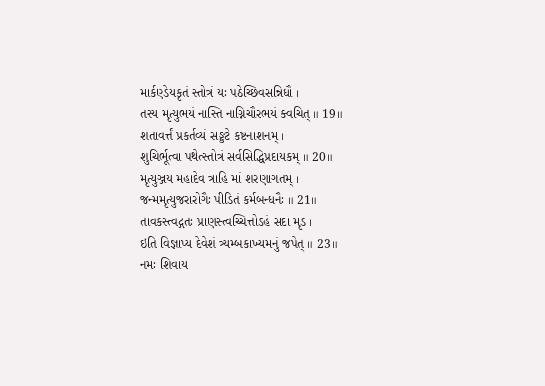માર્કણ્ડેયકૃતં સ્તોત્રં યઃ પઠેચ્છિવસન્નિધૌ ।
તસ્ય મૃત્યુભયં નાસ્તિ નાગ્નિચૌરભયં ક્વચિત્ ॥ 19॥
શતાવર્ત્તં પ્રકર્તવ્યં સઙ્કટે કષ્ટનાશનમ્ ।
શુચિર્ભૂત્વા પથેત્સ્તોત્રં સર્વસિદ્ધિપ્રદાયકમ્ ॥ 20॥
મૃત્યુઞ્જય મહાદેવ ત્રાહિ માં શરણાગતમ્ ।
જન્મમૃત્યુજરારોગૈઃ પીડિતં કર્મબન્ધનૈઃ ॥ 21॥
તાવકસ્ત્વદ્ગતઃ પ્રાણસ્ત્વચ્ચિત્તોઽહં સદા મૃડ ।
ઇતિ વિજ્ઞાપ્ય દેવેશં ત્ર્યમ્બકાખ્યમનું જપેત્ ॥ 23॥
નમઃ શિવાય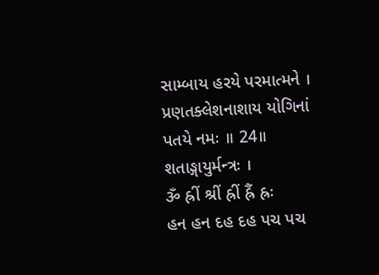સામ્બાય હરયે પરમાત્મને ।
પ્રણતક્લેશનાશાય યોગિનાં પતયે નમઃ ॥ 24॥
શતાઙ્ગાયુર્મન્ત્રઃ ।
ૐ હ્રીં શ્રીં હ્રીં હ્રૈં હ્રઃ
હન હન દહ દહ પચ પચ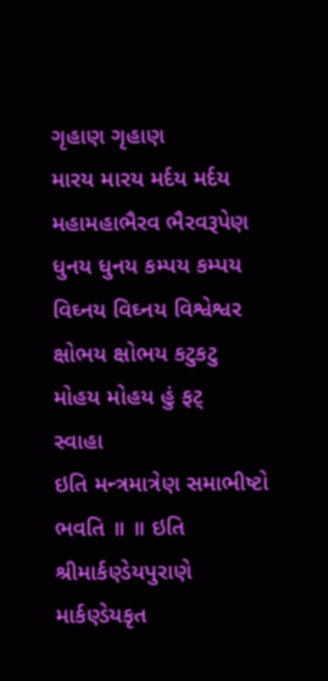ગૃહાણ ગૃહાણ
મારય મારય મર્દય મર્દય મહામહાભૈરવ ભૈરવરૂપેણ
ધુનય ધુનય કમ્પય કમ્પય વિઘ્નય વિઘ્નય વિશ્વેશ્વર
ક્ષોભય ક્ષોભય કટુકટુ મોહય મોહય હું ફટ્
સ્વાહા
ઇતિ મન્ત્રમાત્રેણ સમાભીષ્ટો ભવતિ ॥ ॥ ઇતિ શ્રીમાર્કણ્ડેયપુરાણે માર્કણ્ડેયકૃત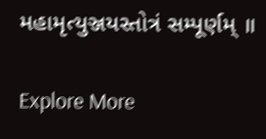મહામૃત્યુઞ્જયસ્તોત્રં સમ્પૂર્ણમ્ ॥

Explore More